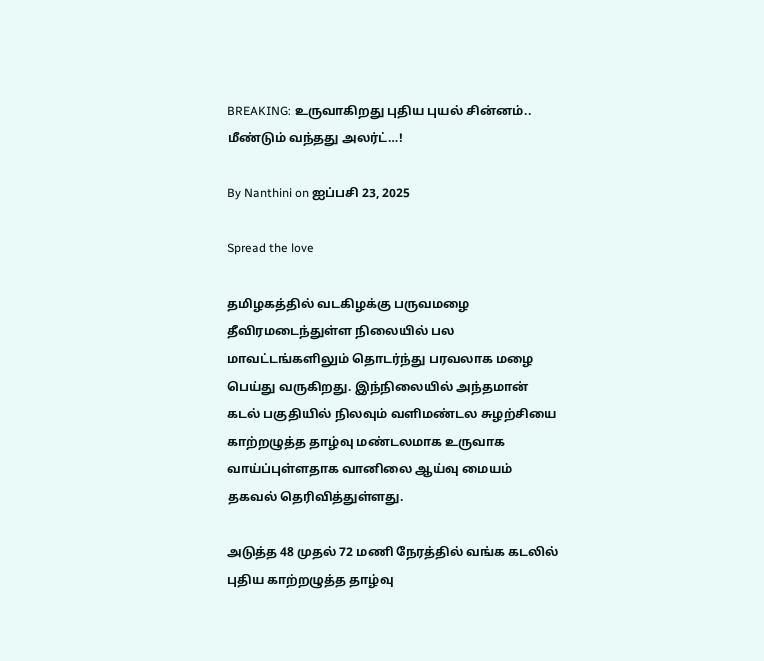BREAKING: உருவாகிறது புதிய புயல் சின்னம்.. மீண்டும் வந்தது அலர்ட்…!

By Nanthini on ஐப்பசி 23, 2025

Spread the love

தமிழகத்தில் வடகிழக்கு பருவமழை தீவிரமடைந்துள்ள நிலையில் பல மாவட்டங்களிலும் தொடர்ந்து பரவலாக மழை பெய்து வருகிறது. இந்நிலையில் அந்தமான் கடல் பகுதியில் நிலவும் வளிமண்டல சுழற்சியை காற்றழுத்த தாழ்வு மண்டலமாக உருவாக வாய்ப்புள்ளதாக வானிலை ஆய்வு மையம் தகவல் தெரிவித்துள்ளது.

அடுத்த 48 முதல் 72 மணி நேரத்தில் வங்க கடலில் புதிய காற்றழுத்த தாழ்வு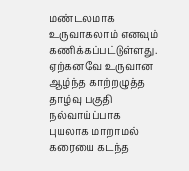மண்டலமாக உருவாகலாம் எனவும் கணிக்கப்பட்டுள்ளது. ஏற்கனவே உருவான ஆழ்ந்த காற்றழுத்த தாழ்வு பகுதி நல்வாய்ப்பாக புயலாக மாறாமல் கரையை கடந்த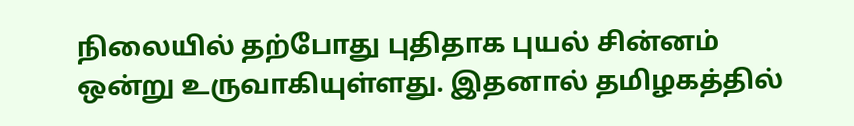நிலையில் தற்போது புதிதாக புயல் சின்னம் ஒன்று உருவாகியுள்ளது. இதனால் தமிழகத்தில்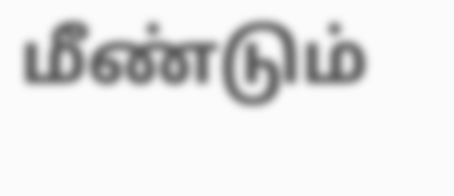மீண்டும்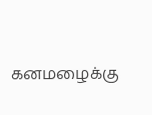கனமழைக்கு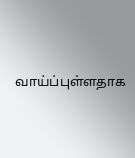வாய்ப்புள்ளதாக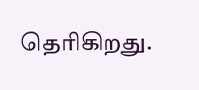தெரிகிறது.